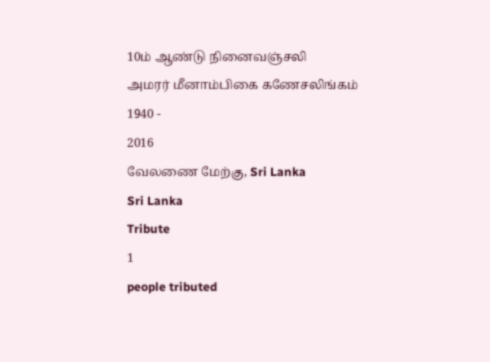10ம் ஆண்டு நினைவஞ்சலி
அமரர் மீனாம்பிகை கணேசலிங்கம்
1940 -
2016
வேலணை மேற்கு, Sri Lanka
Sri Lanka
Tribute
1
people tributed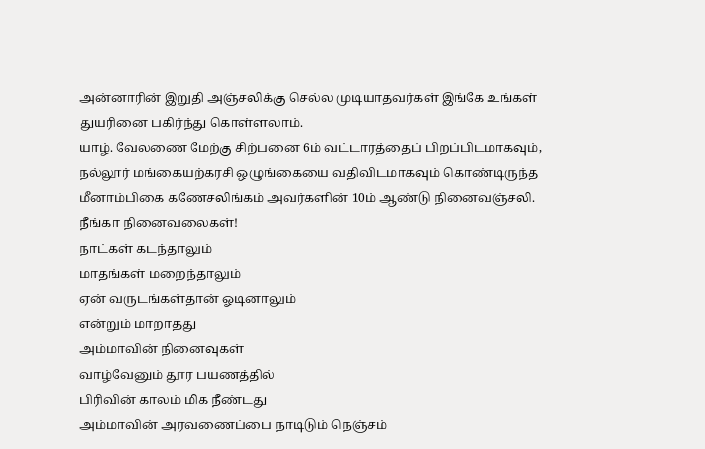அன்னாரின் இறுதி அஞ்சலிக்கு செல்ல முடியாதவர்கள் இங்கே உங்கள் துயரினை பகிர்ந்து கொள்ளலாம்.
யாழ். வேலணை மேற்கு சிற்பனை 6ம் வட்டாரத்தைப் பிறப்பிடமாகவும், நல்லூர் மங்கையற்கரசி ஒழுங்கையை வதிவிடமாகவும் கொண்டிருந்த மீனாம்பிகை கணேசலிங்கம் அவர்களின் 10ம் ஆண்டு நினைவஞ்சலி.
நீங்கா நினைவலைகள்!
நாட்கள் கடந்தாலும்
மாதங்கள் மறைந்தாலும்
ஏன் வருடங்கள்தான் ஓடினாலும்
என்றும் மாறாதது
அம்மாவின் நினைவுகள்
வாழ்வேனும் தூர பயணத்தில்
பிரிவின் காலம் மிக நீண்டது
அம்மாவின் அரவணைப்பை நாடிடும் நெஞ்சம்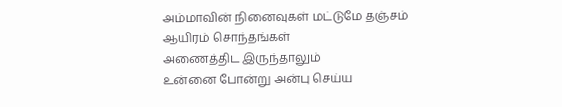அம்மாவின் நினைவுகள் மட்டுமே தஞ்சம்
ஆயிரம் சொந்தங்கள்
அணைத்திட இருந்தாலும்
உன்னை போன்று அன்பு செய்ய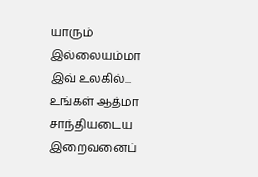யாரும் இல்லையம்மா
இவ் உலகில்...
உங்கள் ஆத்மா சாந்தியடைய
இறைவனைப்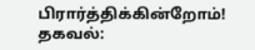பிரார்த்திக்கின்றோம்!
தகவல்: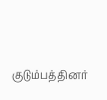குடும்பத்தினர்